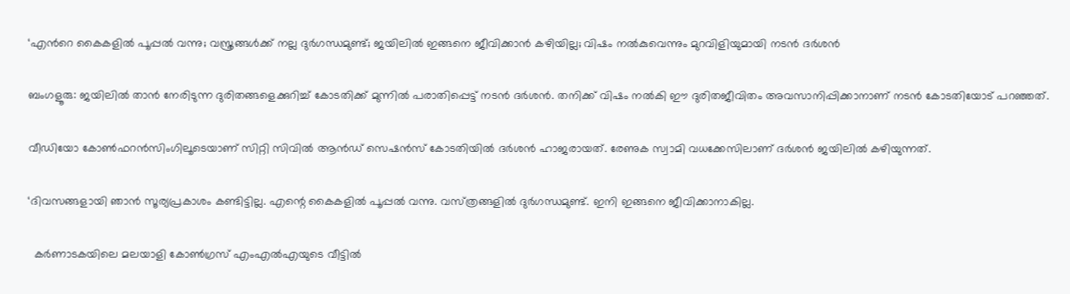‘എന്‍റെ കൈകളിൽ പൂപ്പൽ വന്നു; വസ്ത്രങ്ങൾക്ക് നല്ല ദുർഗന്ധമുണ്ട്; ജയിലിൽ ഇങ്ങനെ ജീവിക്കാൻ കഴിയില്ല; വിഷം നൽകുവെന്നും മുറവിളിയുമായി നടൻ ദർശൻ

ബംഗളൂരു: ജയിലിൽ താൻ നേരിടുന്ന ദുരിതങ്ങളെക്കുറിച്ച് കോടതിക്ക് മുന്നിൽ പരാതിപ്പെട്ട് നടൻ ദർശൻ. തനിക്ക് വിഷം നൽകി ഈ ദുരിതജീവിതം അവസാനിപ്പിക്കാനാണ് നടൻ കോടതിയോട് പറഞ്ഞത്.

വീഡിയോ കോൺഫറൻസിംഗിലൂടെയാണ് സിറ്റി സിവിൽ ആൻഡ് സെഷൻസ് കോടതിയിൽ ദർശൻ ഹാജരായത്. രേണുക സ്വാമി വധക്കേസിലാണ് ദർശൻ ജയിലിൽ കഴിയുന്നത്.

‘ദിവസങ്ങളായി ഞാൻ സൂര്യപ്രകാശം കണ്ടിട്ടില്ല. എന്റെ കൈകളിൽ പൂപ്പൽ വന്നു. വസ്‌ത്രങ്ങളിൽ ദുർഗന്ധമുണ്ട്. ഇനി ഇങ്ങനെ ജീവിക്കാനാകില്ല.

  കർണാടകയിലെ മലയാളി കോൺഗ്രസ് എംഎൽഎയുടെ വീട്ടിൽ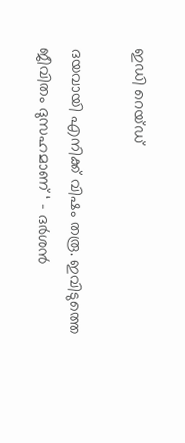ഇഡി റെയ്ഡ്

ദയവായി എനിക്ക് വിഷം തരൂ. ഇവിടുത്തെ ജീവിതം ദുസഹമാണ് ‘ – ദർശൻ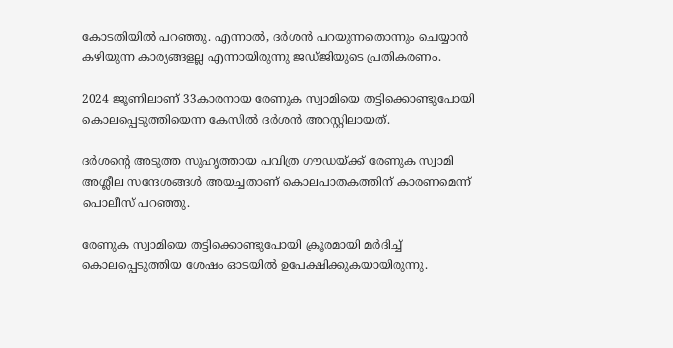കോടതിയിൽ പറഞ്ഞു. എന്നാൽ, ദർശൻ പറയുന്നതൊന്നും ചെയ്യാൻ കഴിയുന്ന കാര്യങ്ങളല്ല എന്നായിരുന്നു ജഡ്‌ജിയുടെ പ്രതികരണം.

2024 ജൂണിലാണ് 33കാരനായ രേണുക സ്വാമിയെ തട്ടിക്കൊണ്ടുപോയി കൊലപ്പെടുത്തിയെന്ന കേസിൽ ദർശൻ അറസ്റ്റിലായത്.

ദർശന്റെ അടുത്ത സുഹൃത്തായ പവിത്ര ഗൗഡയ്‌ക്ക് രേണുക സ്വാമി അശ്ലീല സന്ദേശങ്ങൾ അയച്ചതാണ് കൊലപാതകത്തിന് കാരണമെന്ന് പൊലീസ് പറഞ്ഞു.

രേണുക സ്വാമിയെ തട്ടിക്കൊണ്ടുപോയി ക്രൂരമായി മർദിച്ച് കൊലപ്പെടുത്തിയ ശേഷം ഓടയിൽ ഉപേക്ഷിക്കുകയായിരുന്നു.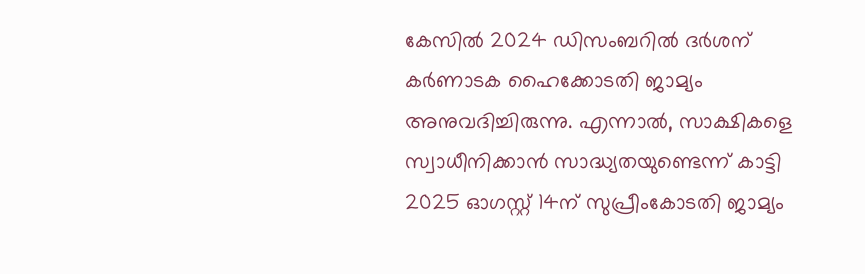കേസിൽ 2024 ഡിസംബറിൽ ദർശന് കർണാടക ഹൈക്കോടതി ജാമ്യം അനുവദിച്ചിരുന്നു. എന്നാൽ, സാക്ഷികളെ സ്വാധീനിക്കാൻ സാദ്ധ്യതയുണ്ടെന്ന് കാട്ടി 2025 ഓഗസ്റ്റ് 14ന് സുപ്രീംകോടതി ജാമ്യം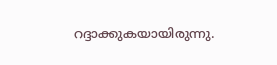റദ്ദാക്കുകയായിരുന്നു.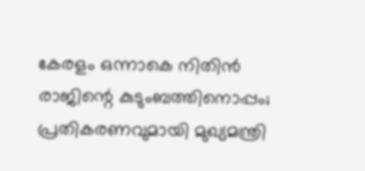കേരളം ഒന്നാകെ നിതിന്‍ രാജിന്റെ കുടുംബത്തിനൊപ്പം; പ്രതികരണവുമായി മുഖ്യമന്ത്രി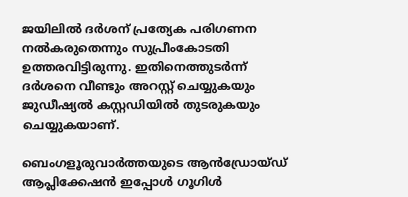ജയിലിൽ ദർശന് പ്രത്യേക പരിഗണന നൽകരുതെന്നും സുപ്രീംകോടതി ഉത്തരവിട്ടിരുന്നു. ഇതിനെത്തുടർന്ന് ദർശനെ വീണ്ടും അറസ്റ്റ് ചെയ്യുകയും ജുഡീഷ്യൽ കസ്റ്റഡിയിൽ തുടരുകയും ചെയ്യുകയാണ്.

ബെംഗളൂരുവാർത്തയുടെ ആൻഡ്രോയ്ഡ് ആപ്ലിക്കേഷൻ ഇപ്പോൾ ഗൂഗിൾ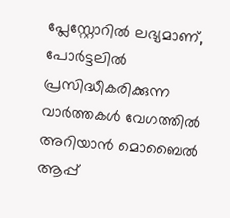പ്ലേസ്റ്റോറിൽ ലഭ്യമാണ്, പോർട്ടലിൽ പ്രസിദ്ധീകരിക്കുന്ന വാർത്തകൾ വേഗത്തിൽ അറിയാൻ മൊബൈൽ ആപ്പ്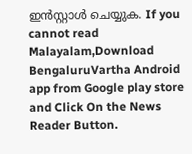ഇൻസ്റ്റാൾ ചെയ്യുക. If you cannot read Malayalam,Download BengaluruVartha Android app from Google play store and Click On the News Reader Button.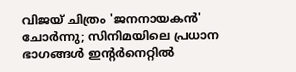വിജയ് ചിത്രം 'ജനനായകൻ' ചോർന്നു; സിനിമയിലെ പ്രധാന ഭാഗങ്ങൾ ഇന്റർനെറ്റിൽ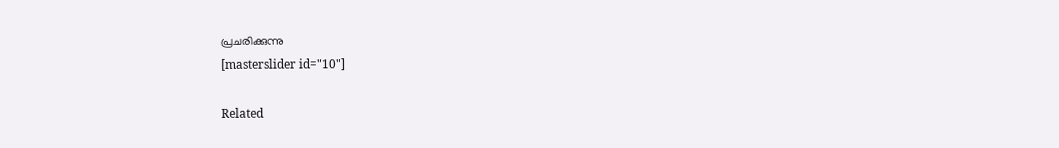പ്രചരിക്കുന്നു
[masterslider id="10"]

Related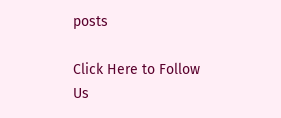posts

Click Here to Follow Us